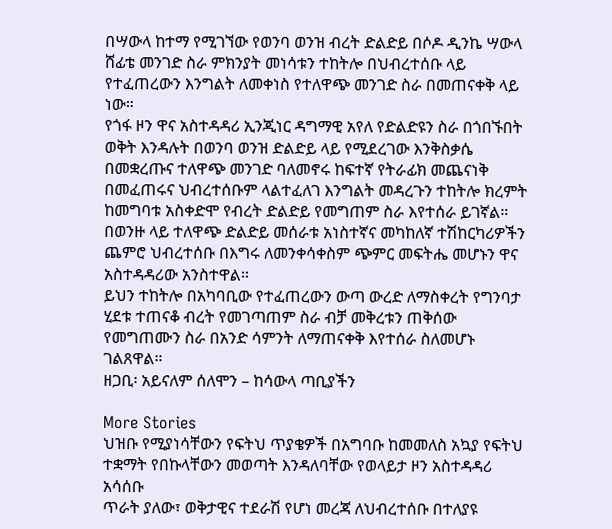በሣውላ ከተማ የሚገኘው የወንባ ወንዝ ብረት ድልድይ በሶዶ ዲንኬ ሣውላ ሸፊቴ መንገድ ስራ ምክንያት መነሳቱን ተከትሎ በህብረተሰቡ ላይ የተፈጠረውን እንግልት ለመቀነስ የተለዋጭ መንገድ ስራ በመጠናቀቅ ላይ ነው።
የጎፋ ዞን ዋና አስተዳዳሪ ኢንጂነር ዳግማዊ አየለ የድልድዩን ስራ በጎበኙበት ወቅት እንዳሉት በወንባ ወንዝ ድልድይ ላይ የሚደረገው እንቅስቃሴ በመቋረጡና ተለዋጭ መንገድ ባለመኖሩ ከፍተኛ የትራፊክ መጨናነቅ በመፈጠሩና ህብረተሰቡም ላልተፈለገ እንግልት መዳረጉን ተከትሎ ክረምት ከመግባቱ አስቀድሞ የብረት ድልድይ የመግጠም ስራ እየተሰራ ይገኛል።
በወንዙ ላይ ተለዋጭ ድልድይ መሰራቱ አነስተኛና መካከለኛ ተሽከርካሪዎችን ጨምሮ ህብረተሰቡ በእግሩ ለመንቀሳቀስም ጭምር መፍትሔ መሆኑን ዋና አስተዳዳሪው አንስተዋል።
ይህን ተከትሎ በአካባቢው የተፈጠረውን ውጣ ውረድ ለማስቀረት የግንባታ ሂደቱ ተጠናቆ ብረት የመገጣጠም ስራ ብቻ መቅረቱን ጠቅሰው የመግጠሙን ስራ በአንድ ሳምንት ለማጠናቀቅ እየተሰራ ስለመሆኑ ገልጸዋል።
ዘጋቢ፡ አይናለም ሰለሞን – ከሳውላ ጣቢያችን

More Stories
ህዝቡ የሚያነሳቸውን የፍትህ ጥያቄዎች በአግባቡ ከመመለስ አኳያ የፍትህ ተቋማት የበኩላቸውን መወጣት እንዳለባቸው የወላይታ ዞን አስተዳዳሪ አሳሰቡ
ጥራት ያለው፣ ወቅታዊና ተደራሽ የሆነ መረጃ ለህብረተሰቡ በተለያዩ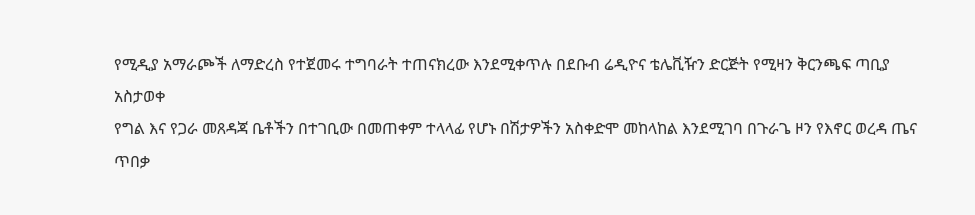የሚዲያ አማራጮች ለማድረስ የተጀመሩ ተግባራት ተጠናክረው እንደሚቀጥሉ በደቡብ ሬዲዮና ቴሌቪዥን ድርጅት የሚዛን ቅርንጫፍ ጣቢያ አስታወቀ
የግል እና የጋራ መጸዳጃ ቤቶችን በተገቢው በመጠቀም ተላላፊ የሆኑ በሽታዎችን አስቀድሞ መከላከል እንደሚገባ በጉራጌ ዞን የእኖር ወረዳ ጤና ጥበቃ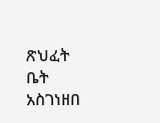ጽህፈት ቤት አስገነዘበ